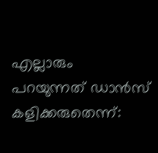എല്ലാരും പറയുന്നത് ഡാൻസ് കളിക്കരുതെന്ന്: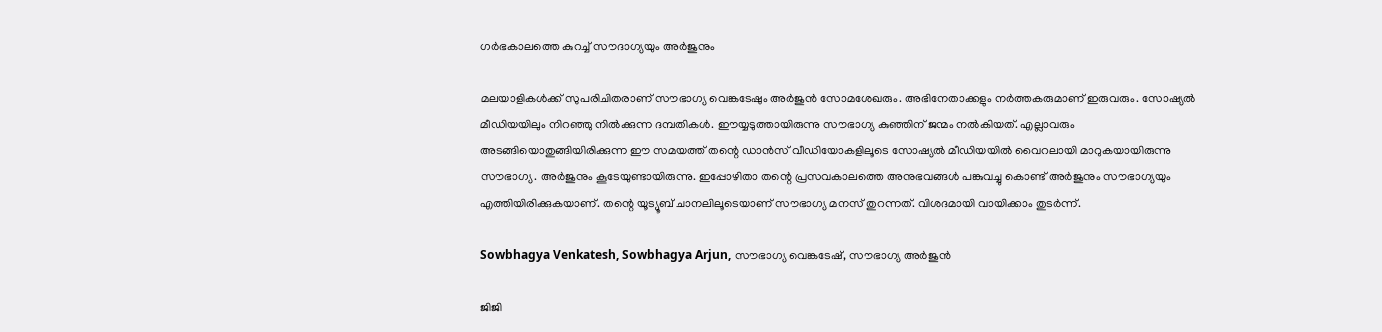ഗർഭകാലത്തെ കുറച്ച് സൗദാഗ്യയും അർജുനും

മലയാളികൾക്ക് സുപരിചിതരാണ് സൗഭാഗ്യ വെങ്കടേഷും അർജുൻ സോമശേഖരും. അഭിനേതാക്കളും നർത്തകരുമാണ് ഇരുവരും. സോഷ്യൽ മീഡിയയിലും നിറഞ്ഞു നിൽക്കുന്ന ദമ്പതികൾ. ഈയ്യടുത്തായിരുന്നു സൗഭാഗ്യ കുഞ്ഞിന് ജന്മം നൽകിയത്. എല്ലാവരും അടങ്ങിയൊതുങ്ങിയിരിക്കുന്ന ഈ സമയത്ത് തന്റെ ഡാൻസ് വീഡിയോകളിലൂടെ സോഷ്യൽ മീഡിയയിൽ വൈറലായി മാറുകയായിരുന്നു സൗഭാഗ്യ. അർജുനും കൂടേയുണ്ടായിരുന്നു. ഇപ്പോഴിതാ തന്റെ പ്രസവകാലത്തെ അനുഭവങ്ങൾ പങ്കുവച്ചു കൊണ്ട് അർജുനും സൗഭാഗ്യയും എത്തിയിരിക്കുകയാണ്. തന്റെ യൂട്യൂബ് ചാനലിലൂടെയാണ് സൗഭാഗ്യ മനസ് തുറന്നത്. വിശദമായി വായിക്കാം തുടർന്ന്.

Sowbhagya Venkatesh, Sowbhagya Arjun, സൗഭാഗ്യ വെങ്കടേഷ്, സൗഭാഗ്യ അർജുൻ

ജിജി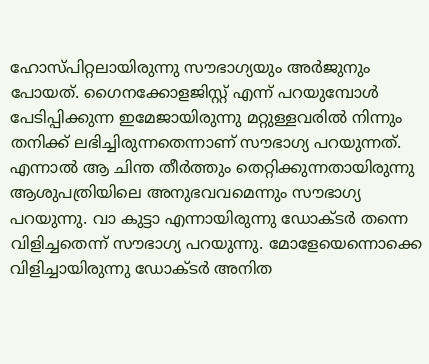ഹോസ്പിറ്റലായിരുന്നു സൗഭാഗ്യയും അർജുനും പോയത്. ഗൈനക്കോളജിസ്റ്റ് എന്ന് പറയുമ്പോൾ പേടിപ്പിക്കുന്ന ഇമേജായിരുന്നു മറ്റുള്ളവരിൽ നിന്നും തനിക്ക് ലഭിച്ചിരുന്നതെന്നാണ് സൗഭാഗ്യ പറയുന്നത്. എന്നാൽ ആ ചിന്ത തീർത്തും തെറ്റിക്കുന്നതായിരുന്നു ആശുപത്രിയിലെ അനുഭവവമെന്നും സൗഭാഗ്യ പറയുന്നു. വാ കുട്ടാ എന്നായിരുന്നു ഡോക്ടർ തന്നെ വിളിച്ചതെന്ന് സൗഭാഗ്യ പറയുന്നു. മോളേയെന്നൊക്കെ വിളിച്ചായിരുന്നു ഡോക്ടർ അനിത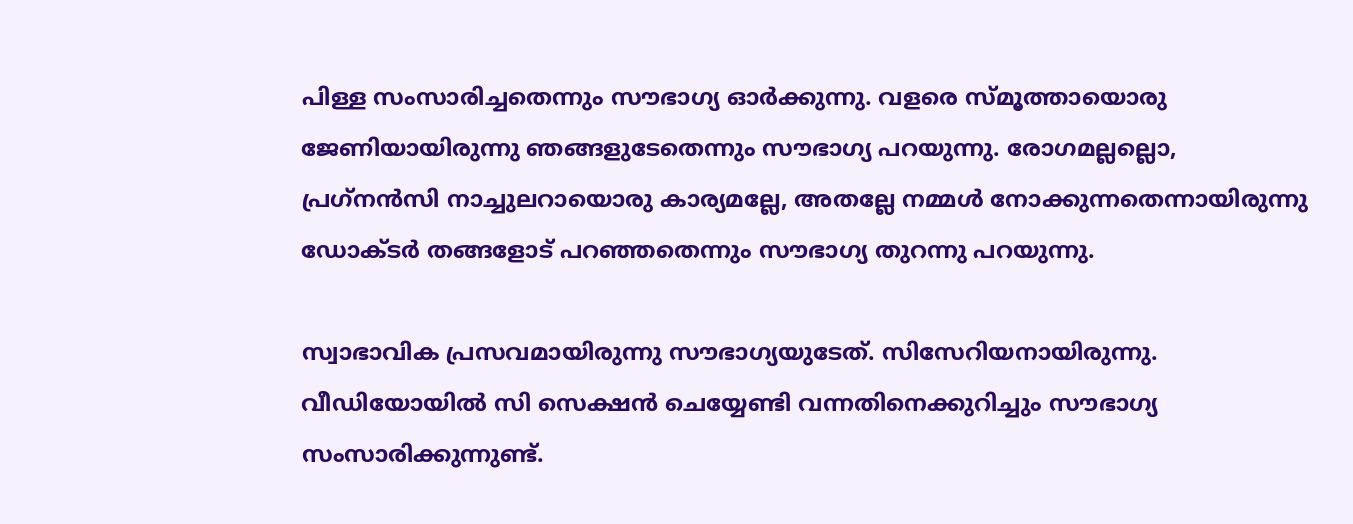പിള്ള സംസാരിച്ചതെന്നും സൗഭാഗ്യ ഓർക്കുന്നു. വളരെ സ്മൂത്തായൊരു ജേണിയായിരുന്നു ഞങ്ങളുടേതെന്നും സൗഭാഗ്യ പറയുന്നു. രോഗമല്ലല്ലൊ, പ്രഗ്‌നൻസി നാച്ചുലറായൊരു കാര്യമല്ലേ, അതല്ലേ നമ്മൾ നോക്കുന്നതെന്നായിരുന്നു ഡോക്ടർ തങ്ങളോട് പറഞ്ഞതെന്നും സൗഭാഗ്യ തുറന്നു പറയുന്നു.

സ്വാഭാവിക പ്രസവമായിരുന്നു സൗഭാഗ്യയുടേത്. സിസേറിയനായിരുന്നു. വീഡിയോയിൽ സി സെക്ഷൻ ചെയ്യേണ്ടി വന്നതിനെക്കുറിച്ചും സൗഭാഗ്യ സംസാരിക്കുന്നുണ്ട്.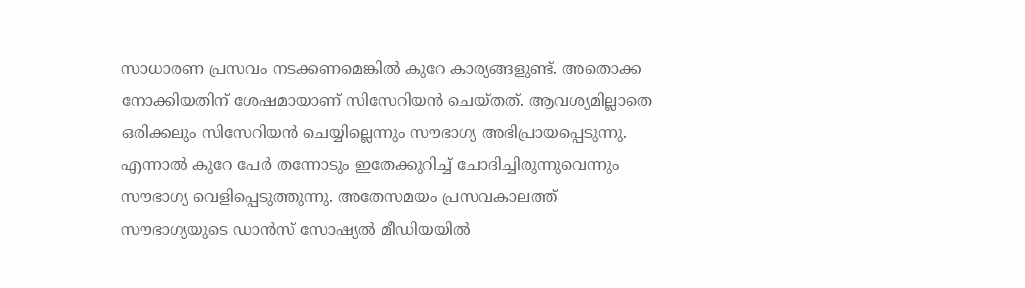സാധാരണ പ്രസവം നടക്കണമെങ്കിൽ കുറേ കാര്യങ്ങളുണ്ട്. അതൊക്ക നോക്കിയതിന് ശേഷമായാണ് സിസേറിയൻ ചെയ്തത്. ആവശ്യമില്ലാതെ ഒരിക്കലും സിസേറിയൻ ചെയ്യില്ലെന്നും സൗഭാഗ്യ അഭിപ്രായപ്പെടുന്നു. എന്നാൽ കുറേ പേർ തന്നോടും ഇതേക്കുറിച്ച് ചോദിച്ചിരുന്നുവെന്നും സൗഭാഗ്യ വെളിപ്പെടുത്തുന്നു. അതേസമയം പ്രസവകാലത്ത് സൗഭാഗ്യയുടെ ഡാൻസ് സോഷ്യൽ മീഡിയയിൽ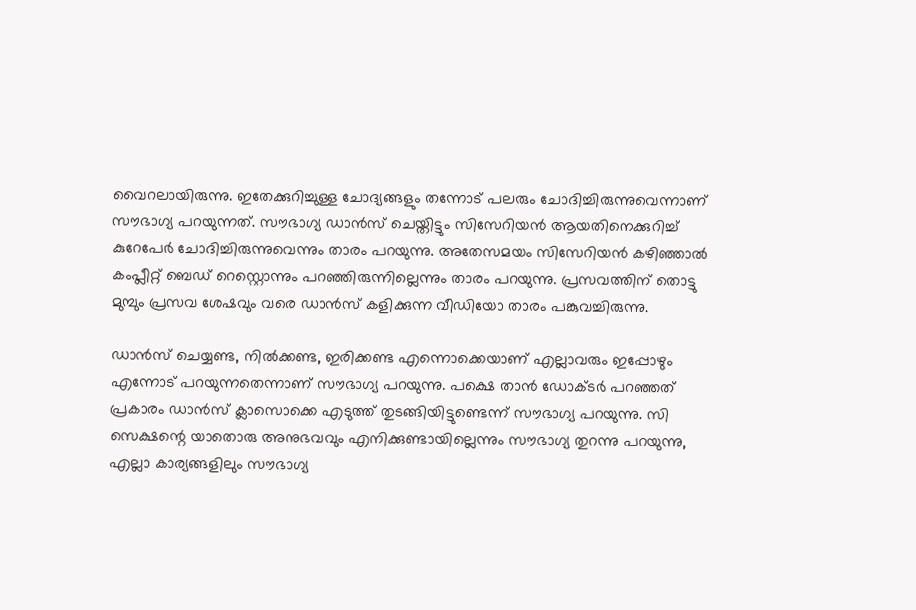വൈറലായിരുന്നു. ഇതേക്കുറിച്ചുള്ള ചോദ്യങ്ങളും തന്നോട് പലരും ചോദിച്ചിരുന്നുവെന്നാണ് സൗഭാഗ്യ പറയുന്നത്. സൗഭാഗ്യ ഡാൻസ് ചെയ്തിട്ടും സിസേറിയൻ ആയതിനെക്കുറിച്ച് കുറേപേർ ചോദിച്ചിരുന്നുവെന്നും താരം പറയുന്നു. അതേസമയം സിസേറിയൻ കഴിഞ്ഞാൽ കംപ്ലീറ്റ് ബെഡ് റെസ്റ്റൊന്നും പറഞ്ഞിരുന്നില്ലെന്നും താരം പറയുന്നു. പ്രസവത്തിന് തൊട്ടു മുമ്പും പ്രസവ ശേഷവും വരെ ഡാൻസ് കളിക്കുന്ന വീഡിയോ താരം പങ്കുവച്ചിരുന്നു.

ഡാൻസ് ചെയ്യണ്ട, നിൽക്കണ്ട, ഇരിക്കണ്ട എന്നൊക്കെയാണ് എല്ലാവരും ഇപ്പോഴും എന്നോട് പറയുന്നതെന്നാണ് സൗഭാഗ്യ പറയുന്നു. പക്ഷെ താൻ ഡോക്ടർ പറഞ്ഞത് പ്രകാരം ഡാൻസ് ക്ലാസൊക്കെ എടുത്ത് തുടങ്ങിയിട്ടുണ്ടെന്ന് സൗഭാഗ്യ പറയുന്നു. സി സെക്ഷന്റെ യാതൊരു അനുഭവവും എനിക്കുണ്ടായില്ലെന്നും സൗഭാഗ്യ തുറന്നു പറയുന്നു, എല്ലാ കാര്യങ്ങളിലും സൗഭാഗ്യ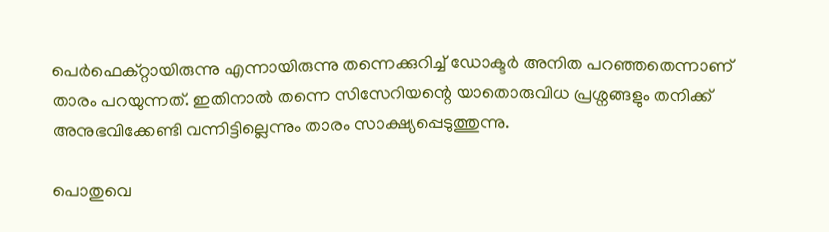പെർഫെക്റ്റായിരുന്നു എന്നായിരുന്നു തന്നെക്കുറിച്ച് ഡോക്ടർ അനിത പറഞ്ഞതെന്നാണ് താരം പറയുന്നത്. ഇതിനാൽ തന്നെ സിസേറിയന്റെ യാതൊരുവിധ പ്രശ്നങ്ങളും തനിക്ക് അനുഭവിക്കേണ്ടി വന്നിട്ടില്ലെന്നും താരം സാക്ഷ്യപ്പെടുത്തുന്നു.

പൊതുവെ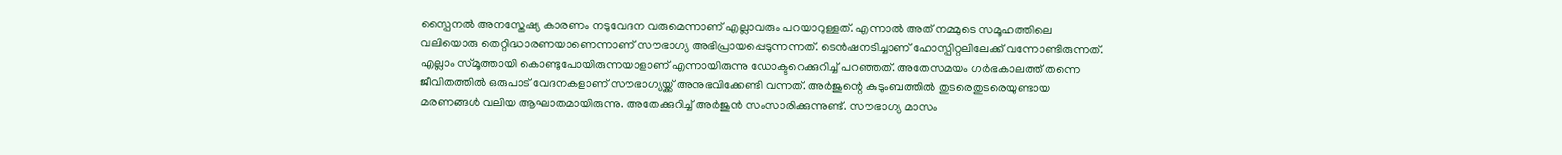സ്പൈനൽ അനസ്തേഷ്യ കാരണം നടുവേദന വരുമെന്നാണ് എല്ലാവരും പറയാറുള്ളത്. എന്നാൽ അത് നമ്മുടെ സമൂഹത്തിലെ വലിയൊരു തെറ്റിദ്ധാരണയാണെന്നാണ് സൗഭാഗ്യ അഭിപ്രായപ്പെടുന്നന്നത്. ടെൻഷനടിച്ചാണ് ഹോസ്പിറ്റലിലേക്ക് വന്നോണ്ടിരുന്നത്. എല്ലാം സ്മൂത്തായി കൊണ്ടുപോയിരുന്നയാളാണ് എന്നായിരുന്നു ഡോക്ടറെക്കുറിച്ച് പറഞ്ഞത്. അതേസമയം ഗർഭകാലത്ത് തന്നെ ജീവിതത്തിൽ ഒരുപാട് വേദനകളാണ് സൗഭാഗ്യയ്ക്ക് അനുഭവിക്കേണ്ടി വന്നത്. അർജുന്റെ കുടുംബത്തിൽ തുടരെതുടരെയുണ്ടായ മരണങ്ങൾ വലിയ ആഘാതമായിരുന്നു. അതേക്കുറിച്ച് അർജുൻ സംസാരിക്കുന്നുണ്ട്. സൗഭാഗ്യ മാസം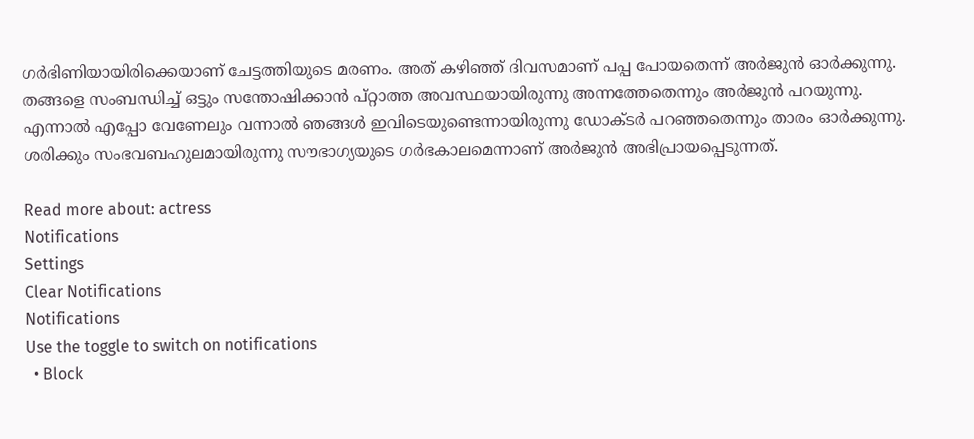ഗർഭിണിയായിരിക്കെയാണ് ചേട്ടത്തിയുടെ മരണം. അത് കഴിഞ്ഞ് ദിവസമാണ് പപ്പ പോയതെന്ന് അർജുൻ ഓർക്കുന്നു. തങ്ങളെ സംബന്ധിച്ച് ഒട്ടും സന്തോഷിക്കാൻ പ്റ്റാത്ത അവസ്ഥയായിരുന്നു അന്നത്തേതെന്നും അർജുൻ പറയുന്നു. എന്നാൽ എപ്പോ വേണേലും വന്നാൽ ഞങ്ങൾ ഇവിടെയുണ്ടെന്നായിരുന്നു ഡോക്ടർ പറഞ്ഞതെന്നും താരം ഓർക്കുന്നു. ശരിക്കും സംഭവബഹുലമായിരുന്നു സൗഭാഗ്യയുടെ ഗർഭകാലമെന്നാണ് അർജുൻ അഭിപ്രായപ്പെടുന്നത്.

Read more about: actress
Notifications
Settings
Clear Notifications
Notifications
Use the toggle to switch on notifications
  • Block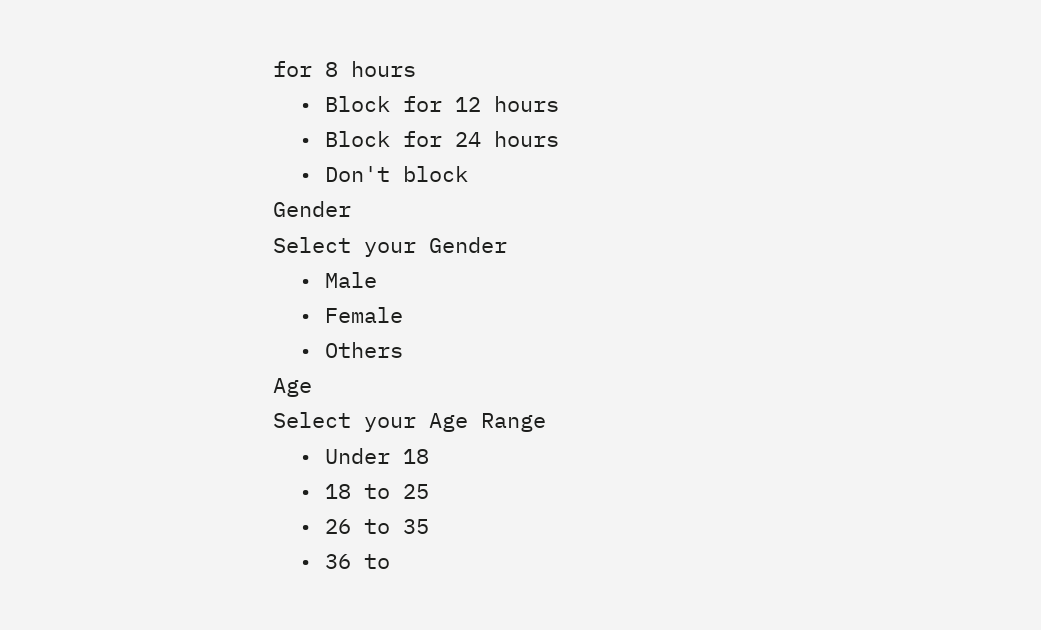for 8 hours
  • Block for 12 hours
  • Block for 24 hours
  • Don't block
Gender
Select your Gender
  • Male
  • Female
  • Others
Age
Select your Age Range
  • Under 18
  • 18 to 25
  • 26 to 35
  • 36 to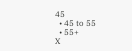45
  • 45 to 55
  • 55+
X